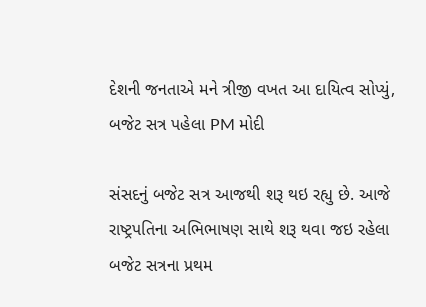દેશની જનતાએ મને ત્રીજી વખત આ દાયિત્વ સોપ્યું, બજેટ સત્ર પહેલા PM મોદી

સંસદનું બજેટ સત્ર આજથી શરૂ થઇ રહ્યુ છે. આજે રાષ્ટ્રપતિના અભિભાષણ સાથે શરૂ થવા જઇ રહેલા બજેટ સત્રના પ્રથમ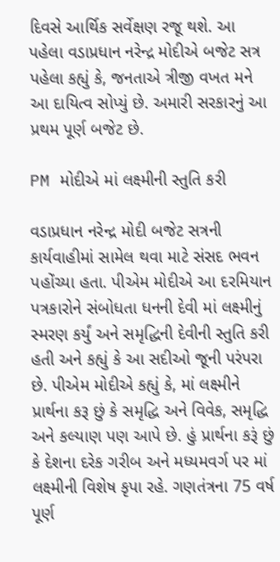દિવસે આર્થિક સર્વેક્ષણ રજૂ થશે. આ પહેલા વડાપ્રધાન નરેન્દ્ર મોદીએ બજેટ સત્ર પહેલા કહ્યું કે, જનતાએ ત્રીજી વખત મને આ દાયિત્વ સોપ્યું છે. અમારી સરકારનું આ પ્રથમ પૂર્ણ બજેટ છે.

PM મોદીએ માં લક્ષ્મીની સ્તુતિ કરી

વડાપ્રધાન નરેન્દ્ર મોદી બજેટ સત્રની કાર્યવાહીમાં સામેલ થવા માટે સંસદ ભવન પહોંચ્યા હતા. પીએમ મોદીએ આ દરમિયાન પત્રકારોને સંબોધતા ધનની દેવી માં લક્ષ્મીનું સ્મરણ કર્યું અને સમૃદ્ધિની દેવીની સ્તુતિ કરી હતી અને કહ્યું કે આ સદીઓ જૂની પરંપરા છે. પીએમ મોદીએ કહ્યું કે, માં લક્ષ્મીને પ્રાર્થના કરૂ છું કે સમૃદ્ધિ અને વિવેક, સમૃદ્ધિ અને કલ્યાણ પણ આપે છે. હું પ્રાર્થના કરૂં છું કે દેશના દરેક ગરીબ અને મધ્યમવર્ગ પર માં લક્ષ્મીની વિશેષ કૃપા રહે. ગણતંત્રના 75 વર્ષ પૂર્ણ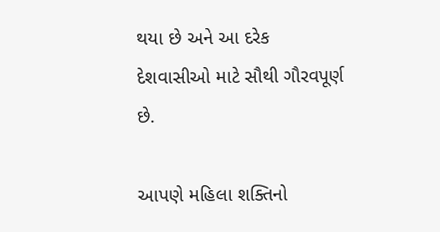થયા છે અને આ દરેક દેશવાસીઓ માટે સૌથી ગૌરવપૂર્ણ છે.

આપણે મહિલા શક્તિનો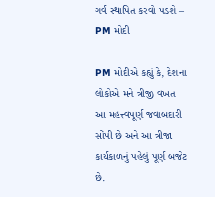ગર્વ સ્થાપિત કરવો પડશે – PM મોદી

PM મોદીએ કહ્યું કે, દેશના લોકોએ મને ત્રીજી વખત આ મહત્ત્વપૂર્ણ જવાબદારી સોંપી છે અને આ ત્રીજા કાર્યકાળનું પહેલું પૂર્ણ બજેટ છે.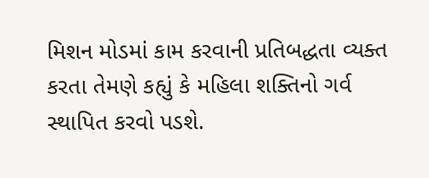મિશન મોડમાં કામ કરવાની પ્રતિબદ્ધતા વ્યક્ત કરતા તેમણે કહ્યું કે મહિલા શક્તિનો ગર્વ સ્થાપિત કરવો પડશે.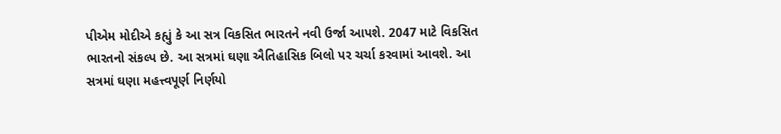પીએમ મોદીએ કહ્યું કે આ સત્ર વિકસિત ભારતને નવી ઉર્જા આપશે. 2047 માટે વિકસિત ભારતનો સંકલ્પ છે. આ સત્રમાં ઘણા ઐતિહાસિક બિલો પર ચર્ચા કરવામાં આવશે. આ સત્રમાં ઘણા મહત્ત્વપૂર્ણ નિર્ણયો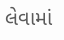લેવામાં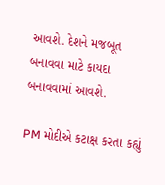આવશે. દેશને મજબૂત બનાવવા માટે કાયદા બનાવવામાં આવશે.

PM મોદીએ કટાક્ષ કરતા કહ્યું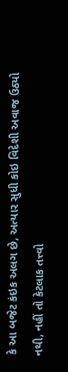કે આ બજેટ કંઇક અલગ છે, અત્યાર સુધી કોઇ વિદેશી અવાજ ઉઠ્યો નથી, નહીં તો કેટલાક તત્ત્વો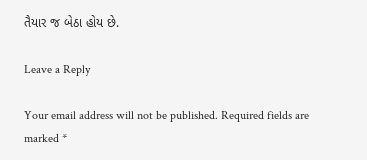તૈયાર જ બેઠા હોય છે.

Leave a Reply

Your email address will not be published. Required fields are marked *